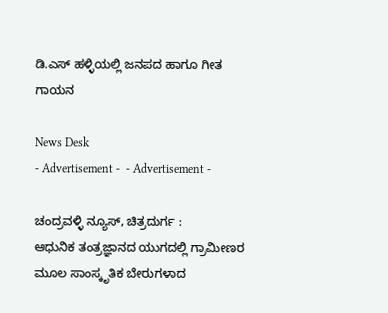ಡಿ.ಎಸ್ ಹಳ್ಳಿಯಲ್ಲಿ ಜನಪದ ಹಾಗೂ ಗೀತ ಗಾಯನ

News Desk
- Advertisement -  - Advertisement -

ಚಂದ್ರವಳ್ಳಿ ನ್ಯೂಸ್, ಚಿತ್ರದುರ್ಗ :
ಆಧುನಿಕ ತಂತ್ರಜ್ಞಾನದ ಯುಗದಲ್ಲಿ ಗ್ರಾಮೀಣರ ಮೂಲ ಸಾಂಸ್ಕೃತಿಕ ಬೇರುಗಳಾದ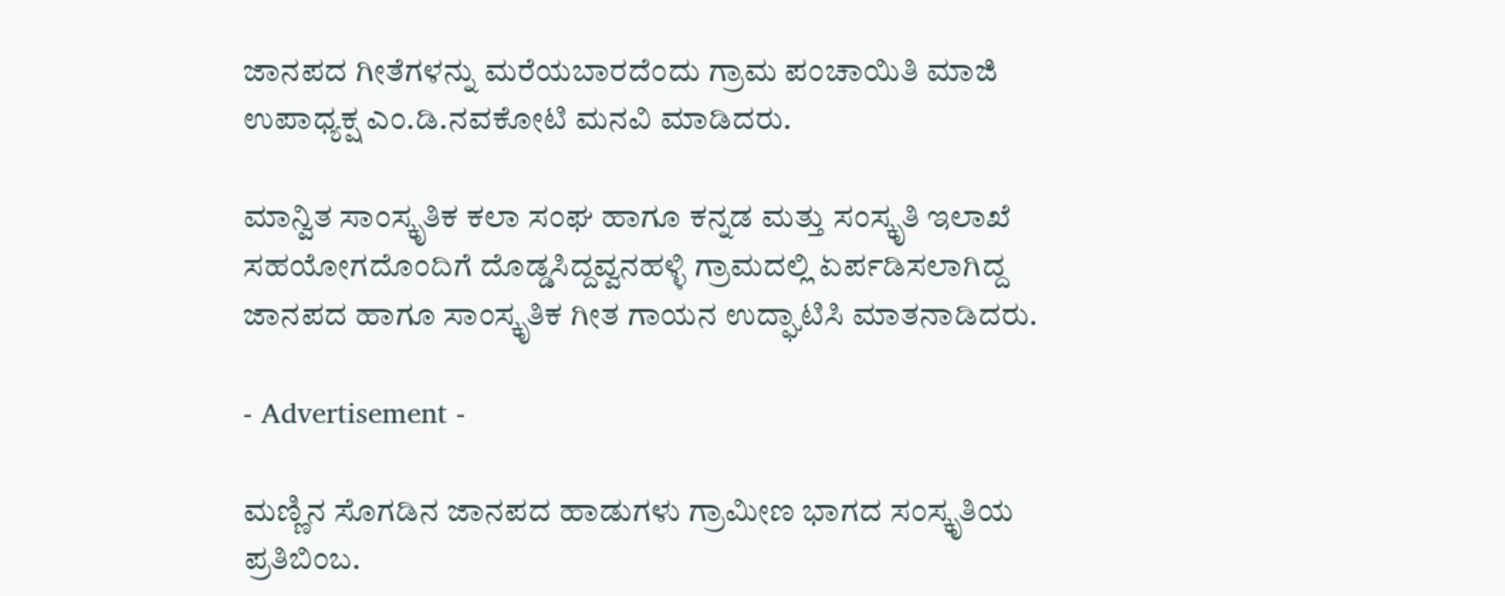ಜಾನಪದ ಗೀತೆಗಳನ್ನು ಮರೆಯಬಾರದೆಂದು ಗ್ರಾಮ ಪಂಚಾಯಿತಿ ಮಾಜಿ ಉಪಾಧ್ಯಕ್ಷ ಎಂ.ಡಿ.ನವಕೋಟಿ ಮನವಿ ಮಾಡಿದರು.

ಮಾನ್ವಿತ ಸಾಂಸ್ಕೃತಿಕ ಕಲಾ ಸಂಘ ಹಾಗೂ ಕನ್ನಡ ಮತ್ತು ಸಂಸ್ಕೃತಿ ಇಲಾಖೆ ಸಹಯೋಗದೊಂದಿಗೆ ದೊಡ್ಡಸಿದ್ದವ್ವನಹಳ್ಳಿ ಗ್ರಾಮದಲ್ಲಿ ಏರ್ಪಡಿಸಲಾಗಿದ್ದ ಜಾನಪದ ಹಾಗೂ ಸಾಂಸ್ಕೃತಿಕ ಗೀತ ಗಾಯನ ಉದ್ಘಾಟಿಸಿ ಮಾತನಾಡಿದರು.

- Advertisement -

ಮಣ್ಣಿನ ಸೊಗಡಿನ ಜಾನಪದ ಹಾಡುಗಳು ಗ್ರಾಮೀಣ ಭಾಗದ ಸಂಸ್ಕೃತಿಯ ಪ್ರತಿಬಿಂಬ.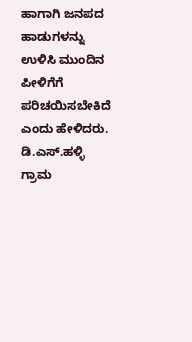ಹಾಗಾಗಿ ಜನಪದ ಹಾಡುಗಳನ್ನು ಉಳಿಸಿ ಮುಂದಿನ ಪೀಳಿಗೆಗೆ ಪರಿಚಯಿಸಬೇಕಿದೆ ಎಂದು ಹೇಳಿದರು. ಡಿ.ಎಸ್.ಹಳ್ಳಿ ಗ್ರಾಮ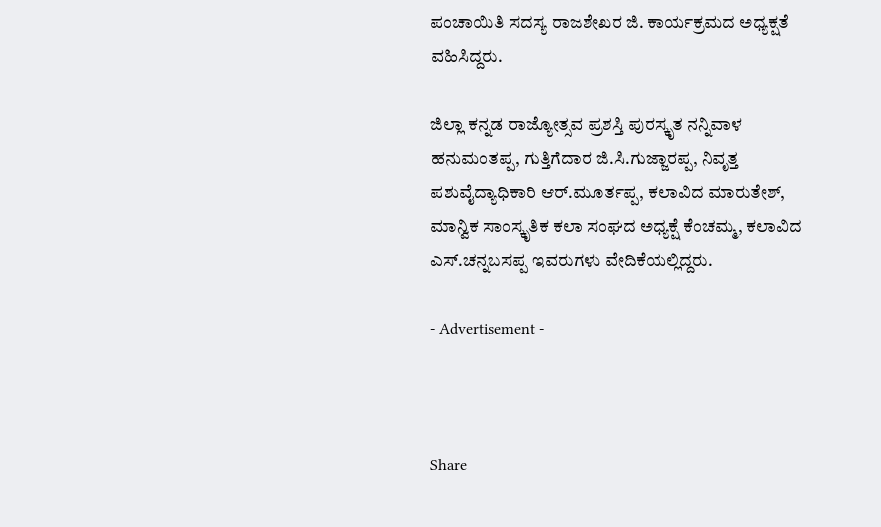ಪಂಚಾಯಿತಿ ಸದಸ್ಯ ರಾಜಶೇಖರ ಜಿ. ಕಾರ್ಯಕ್ರಮದ ಅಧ್ಯಕ್ಷತೆ ವಹಿಸಿದ್ದರು.

ಜಿಲ್ಲಾ ಕನ್ನಡ ರಾಜ್ಯೋತ್ಸವ ಪ್ರಶಸ್ತಿ ಪುರಸ್ಕೃತ ನನ್ನಿವಾಳ ಹನುಮಂತಪ್ಪ, ಗುತ್ತಿಗೆದಾರ ಜಿ.ಸಿ.ಗುಜ್ಜಾರಪ್ಪ, ನಿವೃತ್ತ ಪಶುವೈದ್ಯಾಧಿಕಾರಿ ಆರ್.ಮೂರ್ತಪ್ಪ, ಕಲಾವಿದ ಮಾರುತೇಶ್, ಮಾನ್ವಿಕ ಸಾಂಸ್ಕೃತಿಕ ಕಲಾ ಸಂಘದ ಅಧ್ಯಕ್ಷೆ ಕೆಂಚಮ್ಮ, ಕಲಾವಿದ ಎಸ್.ಚನ್ನಬಸಪ್ಪ ಇವರುಗಳು ವೇದಿಕೆಯಲ್ಲಿದ್ದರು.

- Advertisement -



Share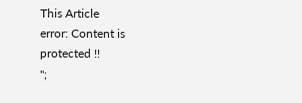This Article
error: Content is protected !!
";